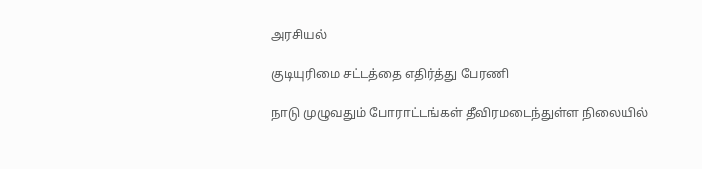அரசியல்

குடியுரிமை சட்டத்தை எதிர்த்து பேரணி

நாடு முழுவதும் போராட்டங்கள் தீவிரமடைந்துள்ள நிலையில்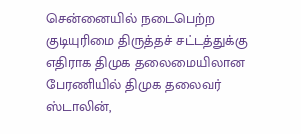சென்னையில் நடைபெற்ற குடியுரிமை திருத்தச் சட்டத்துக்கு எதிராக திமுக தலைமையிலான பேரணியில் திமுக தலைவர் ஸ்டாலின்,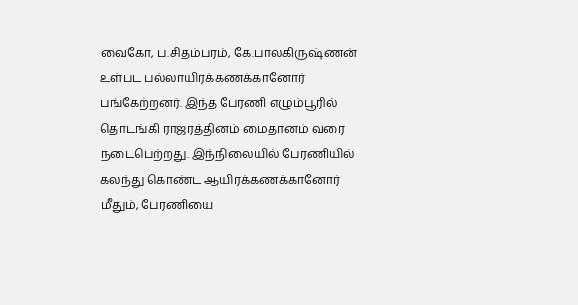வைகோ, ப.சிதம்பரம், கே.பாலகிருஷ்ணன் உள்பட பல்லாயிரக்கணக்கானோர் பங்கேற்றனர். இந்த பேரணி எழும்பூரில் தொடங்கி ராஜரத்தினம் மைதானம் வரை நடைபெற்றது. இந்நிலையில் பேரணியில் கலந்து கொண்ட ஆயிரக்கணக்கானோர் மீதும், பேரணியை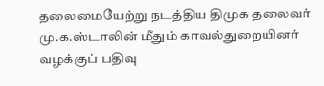தலைமையேற்று நடத்திய திமுக தலைவர் மு.க.ஸ்டாலின் மீதும் காவல்துறையினர் வழக்குப் பதிவு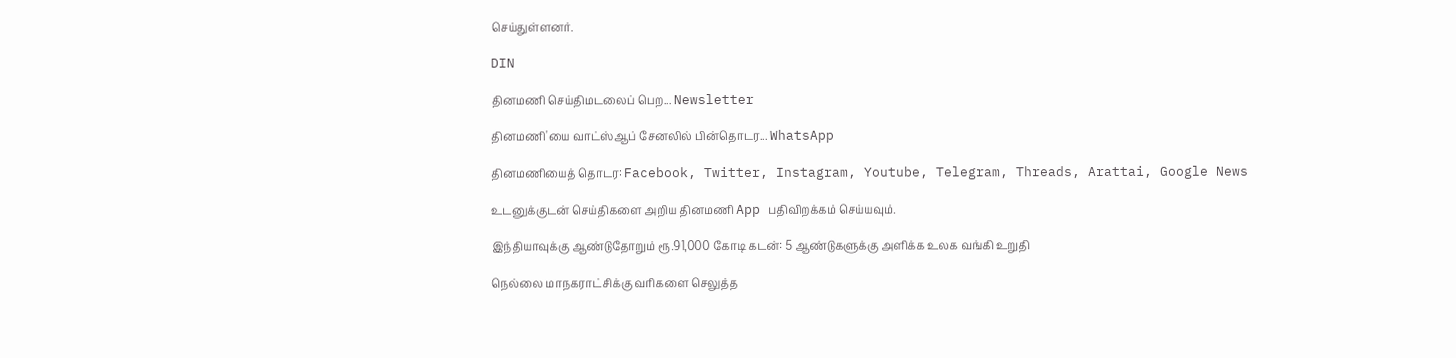செய்துள்ளனர்.

DIN

தினமணி செய்திமடலைப் பெற... Newsletter

தினமணி'யை வாட்ஸ்ஆப் சேனலில் பின்தொடர... WhatsApp

தினமணியைத் தொடர: Facebook, Twitter, Instagram, Youtube, Telegram, Threads, Arattai, Google News

உடனுக்குடன் செய்திகளை அறிய தினமணி App பதிவிறக்கம் செய்யவும்.

இந்தியாவுக்கு ஆண்டுதோறும் ரூ.91,000 கோடி கடன்: 5 ஆண்டுகளுக்கு அளிக்க உலக வங்கி உறுதி

நெல்லை மாநகராட்சிக்கு வரிகளை செலுத்த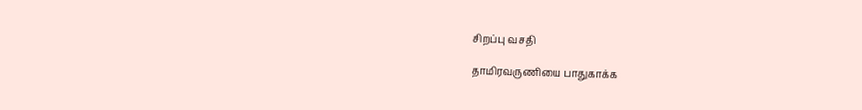சிறப்பு வசதி

தாமிரவருணியை பாதுகாக்க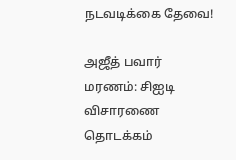நடவடிக்கை தேவை!

அஜீத் பவார் மரணம்: சிஐடி விசாரணை தொடக்கம்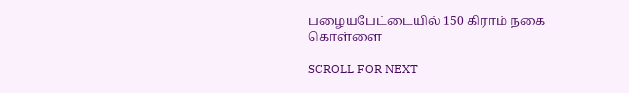பழையபேட்டையில் 150 கிராம் நகை கொள்ளை

SCROLL FOR NEXT